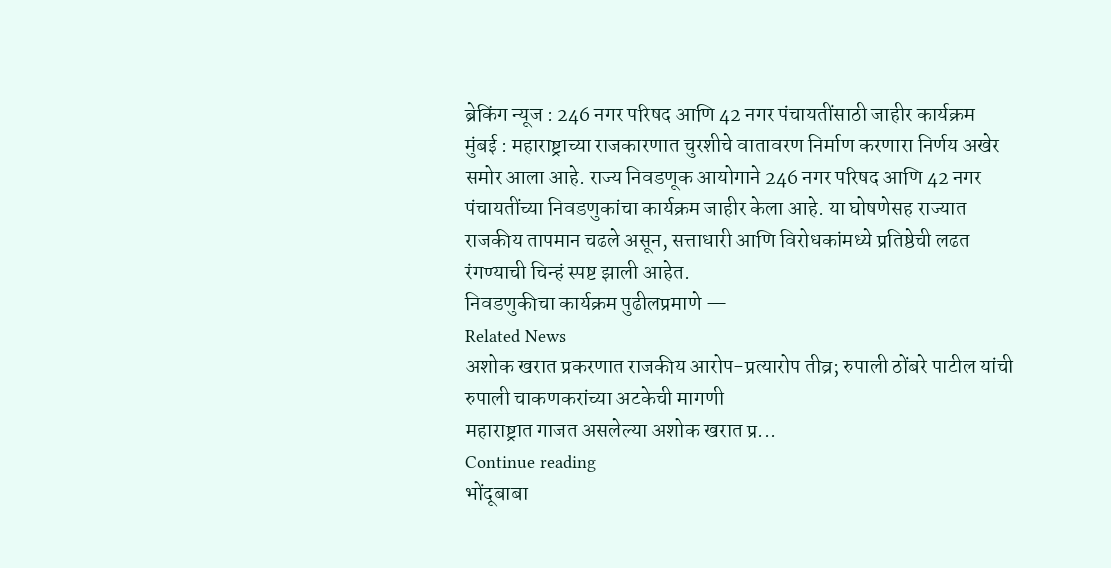ब्रेकिंग न्यूज : 246 नगर परिषद आणि 42 नगर पंचायतींसाठी जाहीर कार्यक्रम
मुंबई : महाराष्ट्राच्या राजकारणात चुरशीचे वातावरण निर्माण करणारा निर्णय अखेर समोर आला आहे. राज्य निवडणूक आयोगाने 246 नगर परिषद आणि 42 नगर पंचायतींच्या निवडणुकांचा कार्यक्रम जाहीर केला आहे. या घोषणेसह राज्यात राजकीय तापमान चढले असून, सत्ताधारी आणि विरोधकांमध्ये प्रतिष्ठेची लढत रंगण्याची चिन्हं स्पष्ट झाली आहेत.
निवडणुकीचा कार्यक्रम पुढीलप्रमाणे —
Related News
अशोक खरात प्रकरणात राजकीय आरोप-प्रत्यारोप तीव्र; रुपाली ठोंबरे पाटील यांची रुपाली चाकणकरांच्या अटकेची मागणी
महाराष्ट्रात गाजत असलेल्या अशोक खरात प्र...
Continue reading
भोंदूबाबा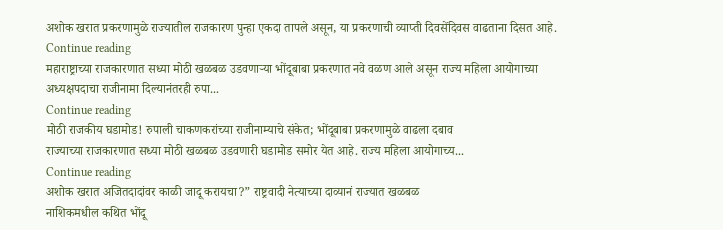अशोक खरात प्रकरणामुळे राज्यातील राजकारण पुन्हा एकदा तापले असून, या प्रकरणाची व्याप्ती दिवसेंदिवस वाढताना दिसत आहे.
Continue reading
महाराष्ट्राच्या राजकारणात सध्या मोठी खळबळ उडवणाऱ्या भोंदूबाबा प्रकरणात नवे वळण आले असून राज्य महिला आयोगाच्या अध्यक्षपदाचा राजीनामा दिल्यानंतरही रुपा...
Continue reading
मोठी राजकीय घडामोड! रुपाली चाकणकरांच्या राजीनाम्याचे संकेत; भोंदूबाबा प्रकरणामुळे वाढला दबाव
राज्याच्या राजकारणात सध्या मोठी खळबळ उडवणारी घडामोड समोर येत आहे. राज्य महिला आयोगाच्य...
Continue reading
अशोक खरात अजितदादांवर काळी जादू करायचा?” राष्ट्रवादी नेत्याच्या दाव्यानं राज्यात खळबळ
नाशिकमधील कथित भोंदू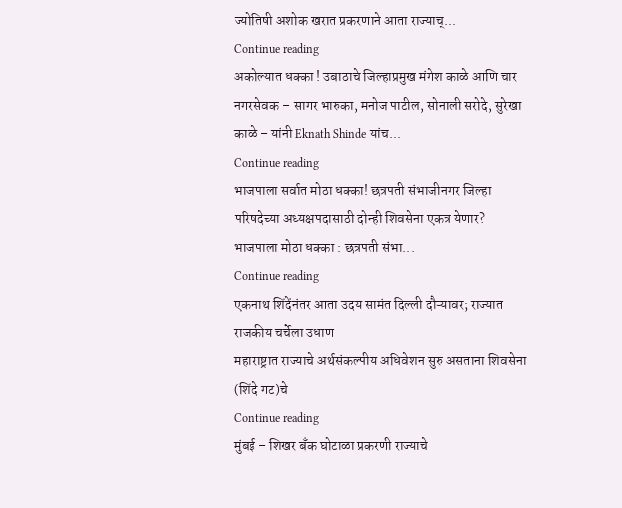ज्योतिषी अशोक खरात प्रकरणाने आता राज्याच्...
Continue reading
अकोल्यात धक्का ! उबाठाचे जिल्हाप्रमुख मंगेश काळे आणि चार नगरसेवक – सागर भारुका, मनोज पाटील, सोनाली सरोदे, सुरेखा काळे – यांनी Eknath Shinde यांच...
Continue reading
भाजपाला सर्वात मोठा धक्का! छत्रपती संभाजीनगर जिल्हा परिषदेच्या अध्यक्षपदासाठी दोन्ही शिवसेना एकत्र येणार?
भाजपाला मोठा धक्का : छत्रपती संभा...
Continue reading
एकनाथ शिंदेंनंतर आता उदय सामंत दिल्ली दौऱ्यावर; राज्यात राजकीय चर्चेला उधाण
महाराष्ट्रात राज्याचे अर्थसंकल्पीय अधिवेशन सुरु असताना शिवसेना (शिंदे गट)चे
Continue reading
मुंबई – शिखर बँक घोटाळा प्रकरणी राज्याचे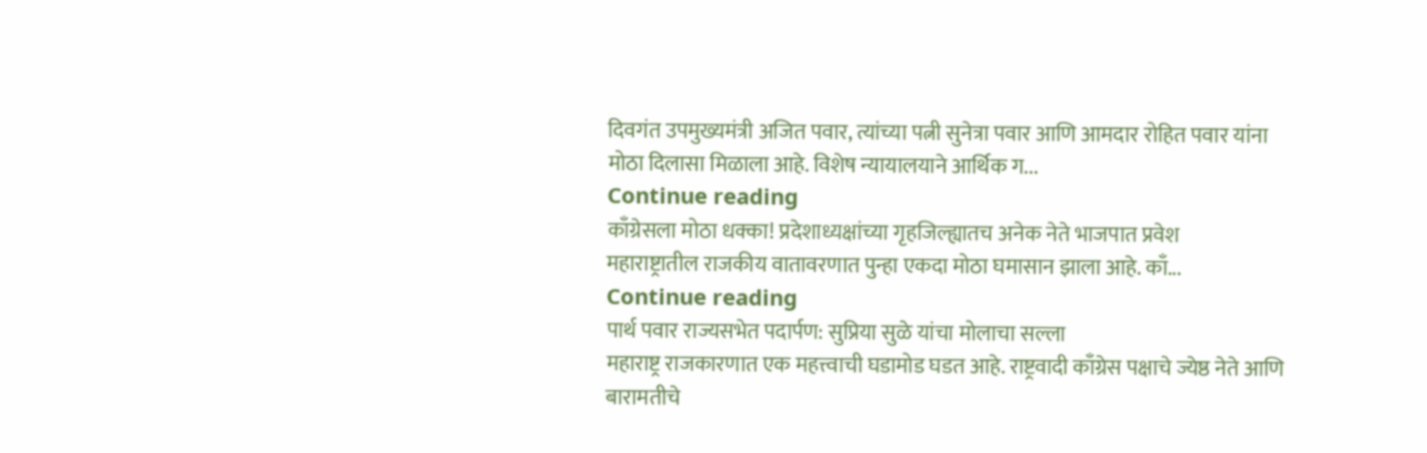दिवगंत उपमुख्यमंत्री अजित पवार, त्यांच्या पत्नी सुनेत्रा पवार आणि आमदार रोहित पवार यांना मोठा दिलासा मिळाला आहे. विशेष न्यायालयाने आर्थिक ग...
Continue reading
काँग्रेसला मोठा धक्का! प्रदेशाध्यक्षांच्या गृहजिल्ह्यातच अनेक नेते भाजपात प्रवेश
महाराष्ट्रातील राजकीय वातावरणात पुन्हा एकदा मोठा घमासान झाला आहे. काँ...
Continue reading
पार्थ पवार राज्यसभेत पदार्पण: सुप्रिया सुळे यांचा मोलाचा सल्ला
महाराष्ट्र राजकारणात एक महत्त्वाची घडामोड घडत आहे. राष्ट्रवादी काँग्रेस पक्षाचे ज्येष्ठ नेते आणि बारामतीचे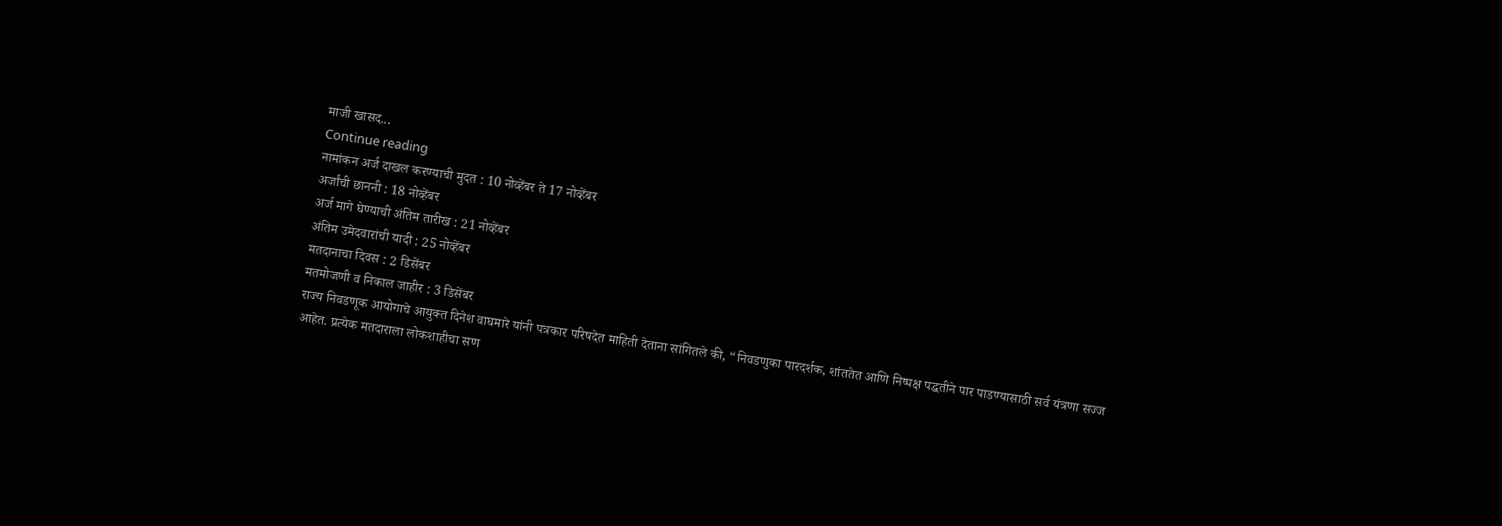माजी खासद...
Continue reading
नामांकन अर्ज दाखल करण्याची मुदत : 10 नोव्हेंबर ते 17 नोव्हेंबर
अर्जांची छाननी : 18 नोव्हेंबर
अर्ज मागे घेण्याची अंतिम तारीख : 21 नोव्हेंबर
अंतिम उमेदवारांची यादी : 25 नोव्हेंबर
मतदानाचा दिवस : 2 डिसेंबर
मतमोजणी व निकाल जाहीर : 3 डिसेंबर
राज्य निवडणूक आयोगाचे आयुक्त दिनेश वाघमारे यांनी पत्रकार परिषदेत माहिती देताना सांगितले की, “निवडणुका पारदर्शक, शांततेत आणि निष्पक्ष पद्धतीने पार पाडण्यासाठी सर्व यंत्रणा सज्ज आहेत. प्रत्येक मतदाराला लोकशाहीचा सण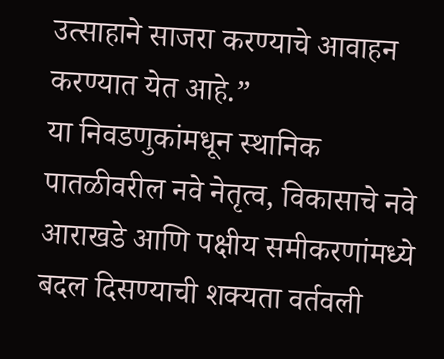उत्साहाने साजरा करण्याचे आवाहन करण्यात येत आहे.”
या निवडणुकांमधून स्थानिक पातळीवरील नवे नेतृत्व, विकासाचे नवे आराखडे आणि पक्षीय समीकरणांमध्ये बदल दिसण्याची शक्यता वर्तवली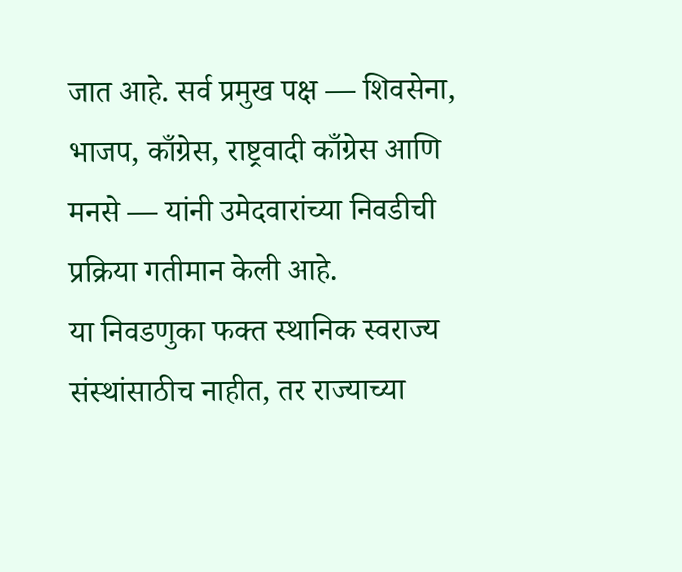जात आहे. सर्व प्रमुख पक्ष — शिवसेना, भाजप, काँग्रेस, राष्ट्रवादी काँग्रेस आणि मनसे — यांनी उमेदवारांच्या निवडीची प्रक्रिया गतीमान केली आहे.
या निवडणुका फक्त स्थानिक स्वराज्य संस्थांसाठीच नाहीत, तर राज्याच्या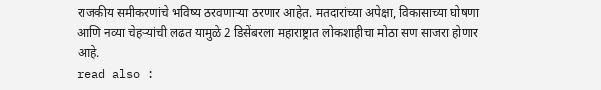राजकीय समीकरणांचे भविष्य ठरवणाऱ्या ठरणार आहेत. मतदारांच्या अपेक्षा, विकासाच्या घोषणा आणि नव्या चेहऱ्यांची लढत यामुळे 2 डिसेंबरला महाराष्ट्रात लोकशाहीचा मोठा सण साजरा होणार आहे.
read also :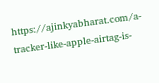https://ajinkyabharat.com/a-tracker-like-apple-airtag-is-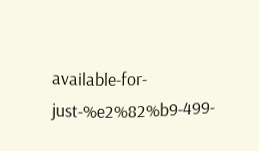available-for-just-%e2%82%b9-499-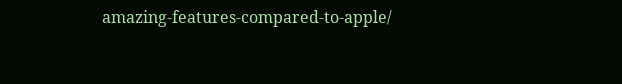amazing-features-compared-to-apple/